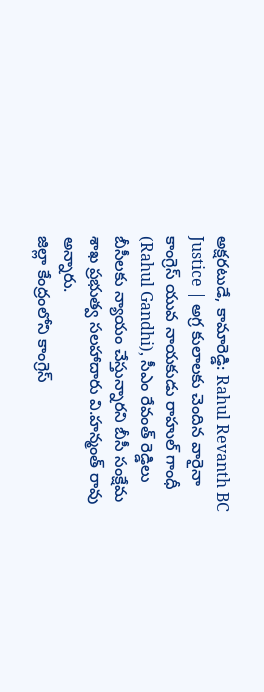అక్షరటుడే, కామారెడ్డి: Rahul Revanth BC Justice | అగ్ర కులాలకు చెందిన వారైనా కాంగ్రెస్ యువ నాయకుడు రాహుల్ గాంధీ (Rahul Gandhi), సీఎం రేవంత్ రెడ్డిలు బీసీలకు న్యాయం చేస్తున్నారని బీసీ సంక్షేమ శాఖ ప్రభుత్వ సలహాదారు వి.హన్మంత్ రావు అన్నారు.
జిల్లా కేంద్రంలోని కాంగ్రెస్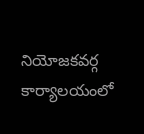నియోజకవర్గ కార్యాలయంలో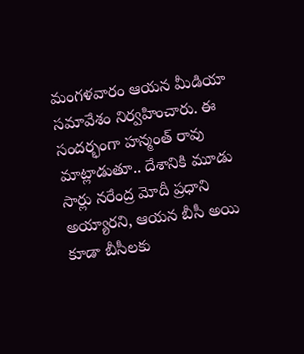మంగళవారం ఆయన మీడియా సమావేశం నిర్వహించారు. ఈ సందర్భంగా హన్మంత్ రావు మాట్లాడుతూ.. దేశానికి మూడు సార్లు నరేంద్ర మోదీ ప్రధాని అయ్యారని, ఆయన బీసీ అయి కూడా బీసీలకు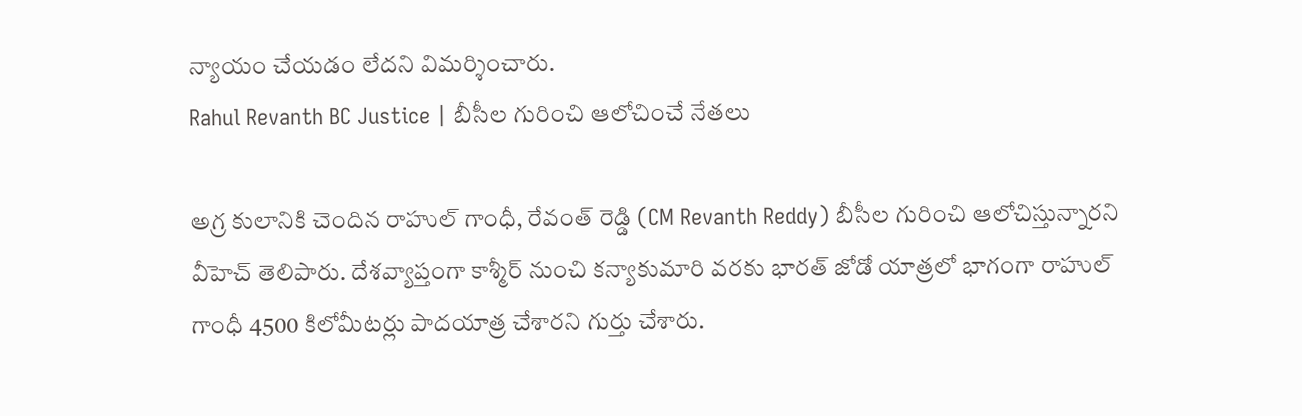న్యాయం చేయడం లేదని విమర్శించారు.
Rahul Revanth BC Justice | బీసీల గురించి ఆలోచించే నేతలు

అగ్ర కులానికి చెందిన రాహుల్ గాంధీ, రేవంత్ రెడ్డి (CM Revanth Reddy) బీసీల గురించి ఆలోచిస్తున్నారని వీహెచ్ తెలిపారు. దేశవ్యాప్తంగా కాశ్మీర్ నుంచి కన్యాకుమారి వరకు భారత్ జోడో యాత్రలో భాగంగా రాహుల్ గాంధీ 4500 కిలోమీటర్లు పాదయాత్ర చేశారని గుర్తు చేశారు.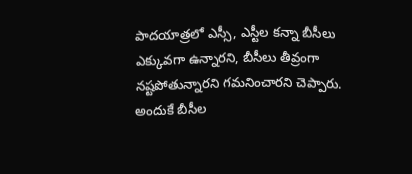పాదయాత్రలో ఎస్సీ, ఎస్టీల కన్నా బీసీలు ఎక్కువగా ఉన్నారని, బీసీలు తీవ్రంగా నష్టపోతున్నారని గమనించారని చెప్పారు. అందుకే బీసీల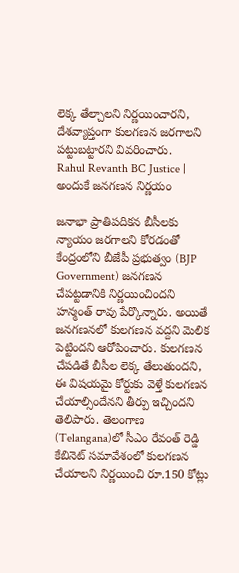లెక్క తేల్చాలని నిర్ణయించారని, దేశవ్యాప్తంగా కులగణన జరగాలని పట్టుబట్టారని వివరించారు.
Rahul Revanth BC Justice | అందుకే జనగణన నిర్ణయం

జనాభా ప్రాతిపదికన బీసీలకు న్యాయం జరగాలని కోరడంతో కేంద్రంలోని బీజేపీ ప్రభుత్వం (BJP Government) జనగణన చేపట్టడానికి నిర్ణయించిందని హన్మంత్ రావు పేర్కొన్నారు. అయితే జనగణనలో కులగణన వద్దని మెలిక పెట్టిందని ఆరోపించారు. కులగణన చేపడితే బీసీల లెక్క తేలుతుందని, ఈ విషయమై కోర్టుకు వెళ్తే కులగణన చేయాల్సిందేనని తీర్పు ఇచ్చిందని తెలిపారు. తెలంగాణ (Telangana)లో సీఎం రేవంత్ రెడ్డి కేబినెట్ సమావేశంలో కులగణన చేయాలని నిర్ణయించి రూ.150 కోట్లు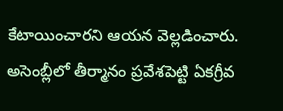కేటాయించారని ఆయన వెల్లడించారు. అసెంబ్లీలో తీర్మానం ప్రవేశపెట్టి ఏకగ్రీవ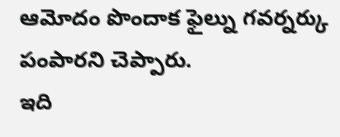ఆమోదం పొందాక ఫైల్ను గవర్నర్కు పంపారని చెప్పారు.
ఇది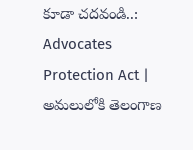కూడా చదవండి..: Advocates Protection Act | అమలులోకి తెలంగాణ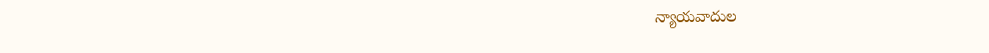న్యాయవాదుల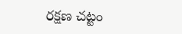రక్షణ చట్టం